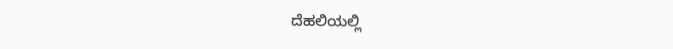ದೆಹಲಿಯಲ್ಲಿ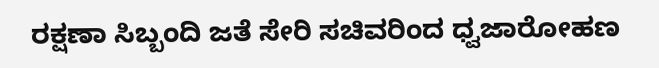ರಕ್ಷಣಾ ಸಿಬ್ಬಂದಿ ಜತೆ ಸೇರಿ ಸಚಿವರಿಂದ ಧ್ವಜಾರೋಹಣ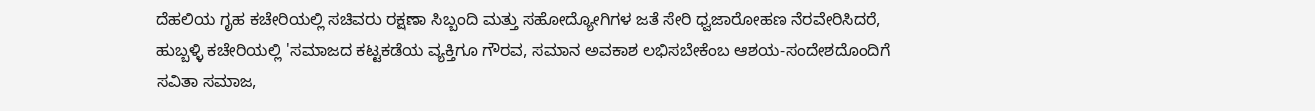ದೆಹಲಿಯ ಗೃಹ ಕಚೇರಿಯಲ್ಲಿ ಸಚಿವರು ರಕ್ಷಣಾ ಸಿಬ್ಬಂದಿ ಮತ್ತು ಸಹೋದ್ಯೋಗಿಗಳ ಜತೆ ಸೇರಿ ಧ್ವಜಾರೋಹಣ ನೆರವೇರಿಸಿದರೆ, ಹುಬ್ಬಳ್ಳಿ ಕಚೇರಿಯಲ್ಲಿ 'ಸಮಾಜದ ಕಟ್ಟಕಡೆಯ ವ್ಯಕ್ತಿಗೂ ಗೌರವ, ಸಮಾನ ಅವಕಾಶ ಲಭಿಸಬೇಕೆಂಬ ಆಶಯ-ಸಂದೇಶದೊಂದಿಗೆ ಸವಿತಾ ಸಮಾಜ,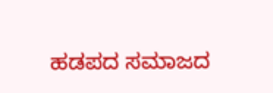ಹಡಪದ ಸಮಾಜದ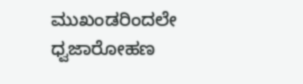ಮುಖಂಡರಿಂದಲೇ ಧ್ವಜಾರೋಹಣ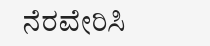ನೆರವೇರಿಸಿ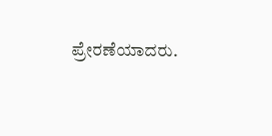ಪ್ರೇರಣೆಯಾದರು.